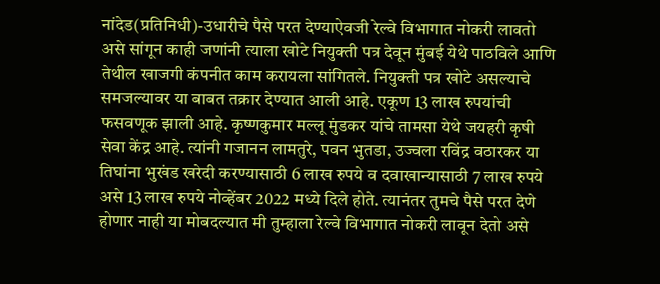नांदेड(प्रतिनिधी)-उधारीचे पैसे परत देण्याऐवजी रेल्वे विभागात नोकरी लावतो असे सांगून काही जणांनी त्याला खोटे नियुक्ती पत्र देवून मुंबई येथे पाठविले आणि तेथील खाजगी कंपनीत काम करायला सांगितले. नियुक्ती पत्र खोटे असल्याचे समजल्यावर या बाबत तक्रार देण्यात आली आहे. एकूण 13 लाख रुपयांची फसवणूक झाली आहे. कृष्णकुमार मल्लू मुंडकर यांचे तामसा येथे जयहरी कृषी सेवा केंद्र आहे. त्यांनी गजानन लामतुरे, पवन भुतडा, उज्वला रविंद्र वठारकर या तिघांना भुखंड खरेदी करण्यासाठी 6 लाख रुपये व दवाखान्यासाठी 7 लाख रुपये असे 13 लाख रुपये नोव्हेंबर 2022 मध्ये दिले होते. त्यानंतर तुमचे पैसे परत देणे होणार नाही या मोबदल्यात मी तुम्हाला रेल्वे विभागात नोकरी लावून देतो असे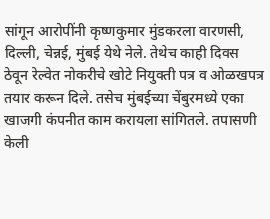सांगून आरोपींनी कृष्णकुमार मुंडकरला वारणसी, दिल्ली, चेन्नई, मुंबई येथे नेले. तेथेच काही दिवस ठेवून रेल्वेत नोकरीचे खोटे नियुक्ती पत्र व ओळखपत्र तयार करून दिले. तसेच मुंबईच्या चेंबुरमध्ये एका खाजगी कंपनीत काम करायला सांगितले. तपासणी केली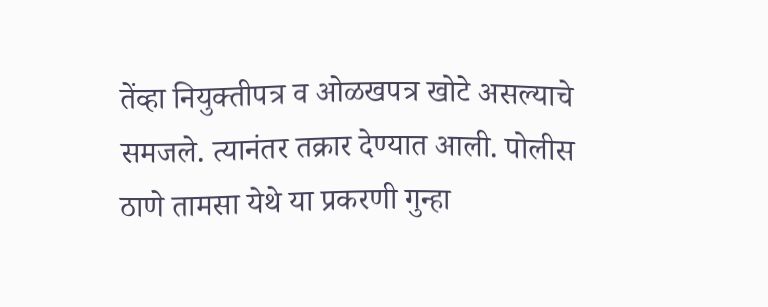तेंव्हा नियुक्तीपत्र व ओळखपत्र खोटे असल्याचे समजले. त्यानंतर तक्रार देण्यात आली. पोलीस ठाणे तामसा येथे या प्रकरणी गुन्हा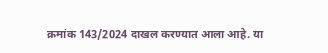क्रमांक 143/2024 दाखल करण्यात आला आहे. या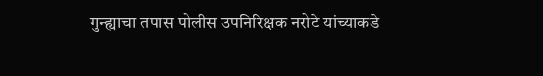गुन्ह्याचा तपास पोलीस उपनिरिक्षक नरोटे यांच्याकडे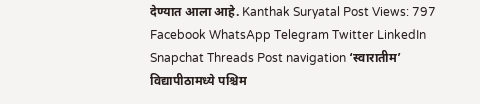देण्यात आला आहे. Kanthak Suryatal Post Views: 797 Facebook WhatsApp Telegram Twitter LinkedIn Snapchat Threads Post navigation ‘स्वारातीम’ विद्यापीठामध्ये पश्चिम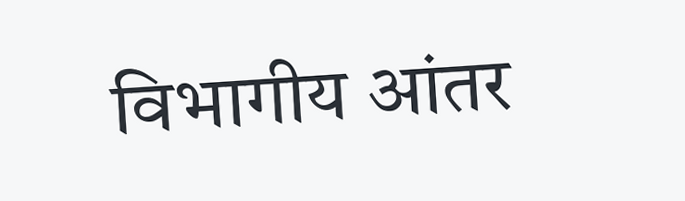विभागीय आंतर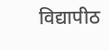विद्यापीठ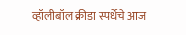व्हॉलीबॉल क्रीडा स्पर्धेचे आज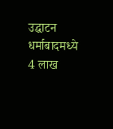उद्घाटन धर्माबादमध्ये 4 लाख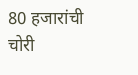80 हजारांची चोरी